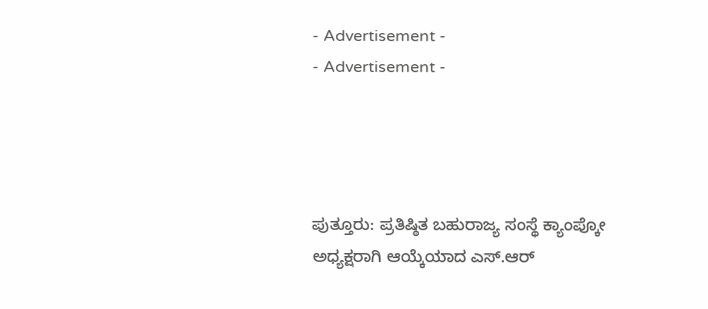- Advertisement -
- Advertisement -




ಪುತ್ತೂರು: ಪ್ರತಿಷ್ಠಿತ ಬಹುರಾಜ್ಯ ಸಂಸ್ಥೆ ಕ್ಯಾಂಪ್ಕೋ ಅಧ್ಯಕ್ಷರಾಗಿ ಆಯ್ಕೆಯಾದ ಎಸ್.ಆರ್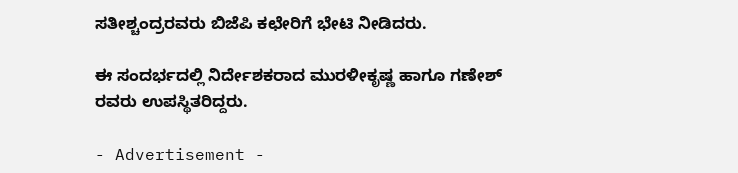ಸತೀಶ್ಚಂದ್ರರವರು ಬಿಜೆಪಿ ಕಛೇರಿಗೆ ಭೇಟಿ ನೀಡಿದರು.

ಈ ಸಂದರ್ಭದಲ್ಲಿ ನಿರ್ದೇಶಕರಾದ ಮುರಳೀಕೃಷ್ಣ ಹಾಗೂ ಗಣೇಶ್ ರವರು ಉಪಸ್ಥಿತರಿದ್ದರು.

- Advertisement -